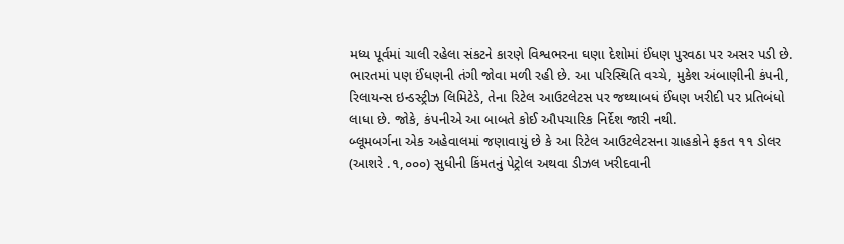મધ્ય પૂર્વમાં ચાલી રહેલા સંકટને કારણે વિશ્વભરના ઘણા દેશોમાં ઈંધણ પુરવઠા પર અસર પડી છે. ભારતમાં પણ ઈંધણની તંગી જોવા મળી રહી છે. આ પરિસ્થિતિ વચ્ચે, મુકેશ અંબાણીની કંપની, રિલાયન્સ ઇન્ડસ્ટ્રીઝ લિમિટેડે, તેના રિટેલ આઉટલેટસ પર જથ્થાબધં ઈંધણ ખરીદી પર પ્રતિબંધો લાધા છે. જોકે, કંપનીએ આ બાબતે કોઈ ઔપચારિક નિર્દેશ જારી નથી.
બ્લૂમબર્ગના એક અહેવાલમાં જણાવાયું છે કે આ રિટેલ આઉટલેટસના ગ્રાહકોને ફકત ૧૧ ડોલર (આશરે .૧,૦૦૦) સુધીની કિંમતનું પેટ્રોલ અથવા ડીઝલ ખરીદવાની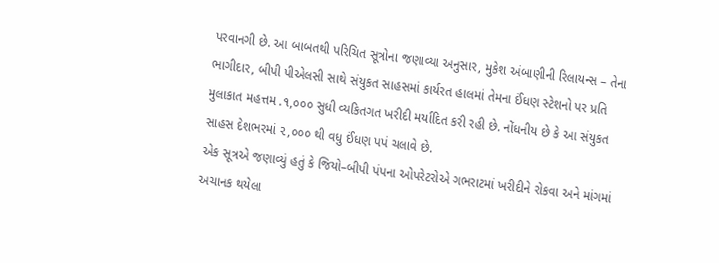પરવાનગી છે. આ બાબતથી પરિચિત સૂત્રોના જણાવ્યા અનુસાર, મુકેશ અંબાણીની રિલાયન્સ – તેના ભાગીદાર, બીપી પીએલસી સાથે સંયુકત સાહસમાં કાર્યરત હાલમાં તેમના ઈંધણ સ્ટેશનો પર પ્રતિ મુલાકાત મહત્તમ .૧,૦૦૦ સુધી વ્યકિતગત ખરીદી મર્યાદિત કરી રહી છે. નોંધનીય છે કે આ સંયુકત સાહસ દેશભરમાં ૨,૦૦૦ થી વધુ ઈંધણ પપં ચલાવે છે.
એક સૂત્રએ જણાવ્યું હતું કે જિયો–બીપી પંપના ઓપરેટરોએ ગભરાટમાં ખરીદીને રોકવા અને માંગમાં અચાનક થયેલા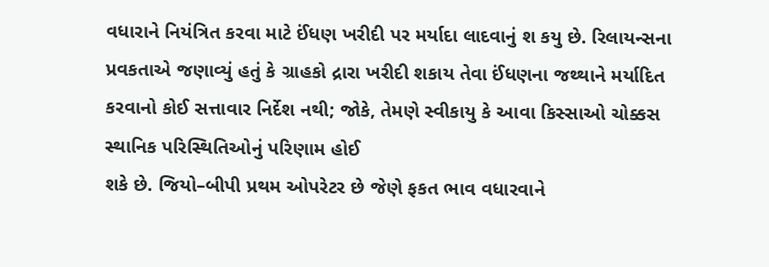વધારાને નિયંત્રિત કરવા માટે ઈંધણ ખરીદી પર મર્યાદા લાદવાનું શ કયુ છે. રિલાયન્સના પ્રવકતાએ જણાવ્યું હતું કે ગ્રાહકો દ્રારા ખરીદી શકાય તેવા ઈંધણના જથ્થાને મર્યાદિત કરવાનો કોઈ સત્તાવાર નિર્દેશ નથી; જોકે, તેમણે સ્વીકાયુ કે આવા કિસ્સાઓ ચોક્કસ સ્થાનિક પરિસ્થિતિઓનું પરિણામ હોઈ
શકે છે. જિયો–બીપી પ્રથમ ઓપરેટર છે જેણે ફકત ભાવ વધારવાને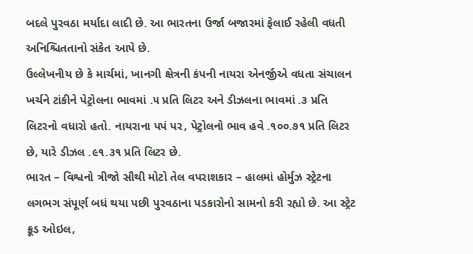બદલે પુરવઠા મર્યાદા લાદી છે. આ ભારતના ઉર્જા બજારમાં ફેલાઈ રહેલી વધતી અનિશ્ચિતતાનો સંકેત આપે છે.
ઉલ્લેખનીય છે કે માર્ચમાં, ખાનગી ક્ષેત્રની કંપની નાયરા એનર્જીએ વધતા સંચાલન ખર્ચને ટાંકીને પેટ્રોલના ભાવમાં .૫ પ્રતિ લિટર અને ડીઝલના ભાવમાં .૩ પ્રતિ લિટરનો વધારો હતો. નાયરાના પપં પર, પેટ્રોલનો ભાવ હવે .૧૦૦.૭૧ પ્રતિ લિટર છે, યારે ડીઝલ .૯૧.૩૧ પ્રતિ લિટર છે.
ભારત – વિશ્વનો ત્રીજો સૌથી મોટો તેલ વપરાશકાર – હાલમાં હોર્મુઝ સ્ટ્રેટના લગભગ સંપૂર્ણ બધં થયા પછી પુરવઠાના પડકારોનો સામનો કરી રહ્યો છે. આ સ્ટ્રેટ ક્રૂડ ઓઇલ,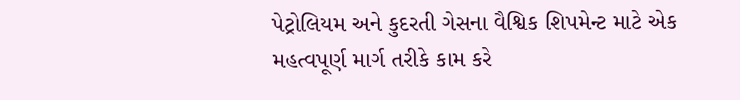પેટ્રોલિયમ અને કુદરતી ગેસના વૈશ્વિક શિપમેન્ટ માટે એક મહત્વપૂર્ણ માર્ગ તરીકે કામ કરે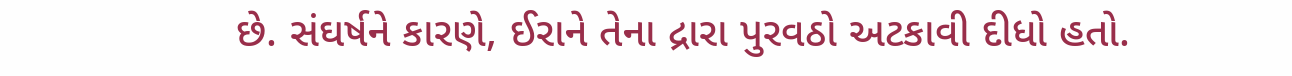છે. સંઘર્ષને કારણે, ઈરાને તેના દ્રારા પુરવઠો અટકાવી દીધો હતો.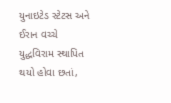યુનાઇટેડ સ્ટેટસ અને ઈરાન વચ્ચે યુદ્ધવિરામ સ્થાપિત થયો હોવા છતાં,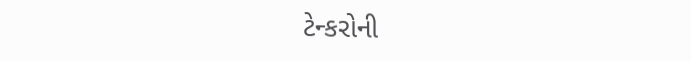ટેન્કરોની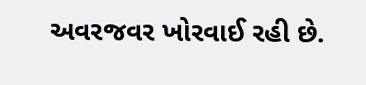અવરજવર ખોરવાઈ રહી છે.